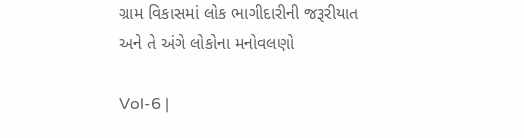ગ્રામ વિકાસમાં લોક ભાગીદારીની જરૂરીયાત અને તે અંગે લોકોના મનોવલણો

Vol-6 |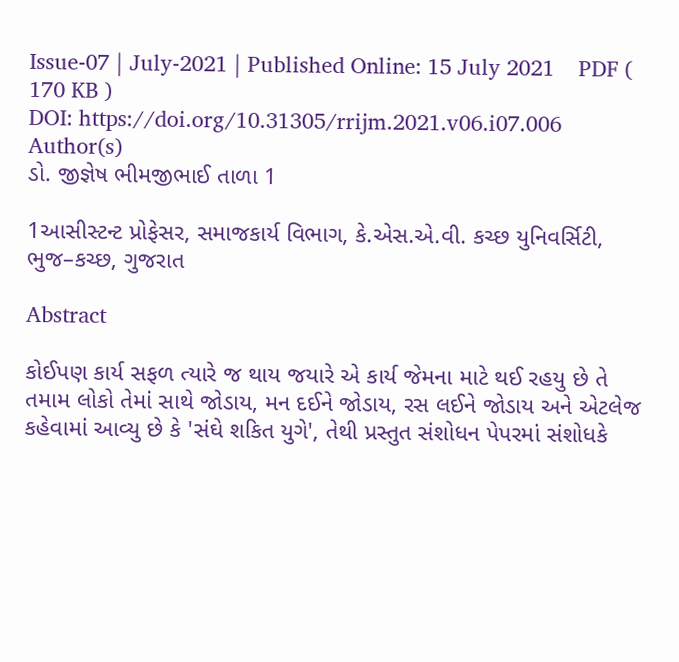Issue-07 | July-2021 | Published Online: 15 July 2021    PDF ( 170 KB )
DOI: https://doi.org/10.31305/rrijm.2021.v06.i07.006
Author(s)
ડો. જીજ્ઞેષ ભીમજીભાઈ તાળા 1

1આસીસ્ટન્ટ પ્રોફેસર, સમાજકાર્ય વિભાગ, કે.એસ.એ.વી. કચ્છ યુનિવર્સિટી, ભુજ–કચ્છ, ગુજરાત

Abstract

કોઈપણ કાર્ય સફળ ત્યારે જ થાય જયારે એ કાર્ય જેમના માટે થઈ રહયુ છે તે તમામ લોકો તેમાં સાથે જોડાય, મન દઈને જોડાય, રસ લઈને જોડાય અને એટલેજ કહેવામાં આવ્યુ છે કે 'સંઘે શકિત યુગે', તેથી પ્રસ્તુત સંશોધન પેપરમાં સંશોધકે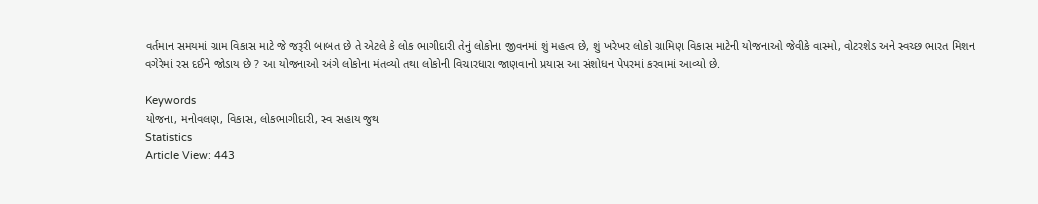વર્તમાન સમયમાં ગ્રામ વિકાસ માટે જે જરૂરી બાબત છે તે એટલે કે લોક ભાગીદારી તેનું લોકોના જીવનમાં શું મહત્વ છે, શું ખરેખર લોકો ગ્રામિણ વિકાસ માટેની યોજનાઓ જેવીકે વાસ્મો, વોટરશેડ અને સ્વચ્છ ભારત મિશન વગેરેમાં રસ દઈને જોડાય છે ? આ યોજનાઓ અંગે લોકોના મંતવ્યો તથા લોકોની વિચારધારા જાણવાનો પ્રયાસ આ સંશોધન પેપરમાં કરવામાં આવ્યો છે.

Keywords
યોજના, મનોવલણ, વિકાસ, લોકભાગીદારી, સ્વ સહાય જુથ
Statistics
Article View: 443